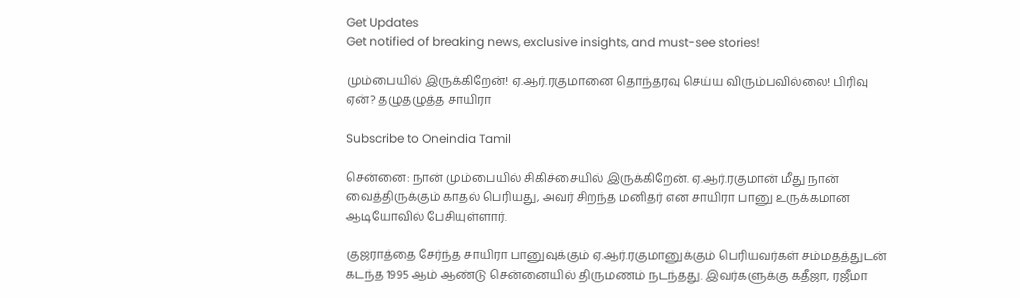Get Updates
Get notified of breaking news, exclusive insights, and must-see stories!

மும்பையில் இருக்கிறேன்! ஏ.ஆர்.ரகுமானை தொந்தரவு செய்ய விரும்பவில்லை! பிரிவு ஏன்? தழுதழுத்த சாயிரா

Subscribe to Oneindia Tamil

சென்னை: நான் மும்பையில் சிகிச்சையில் இருக்கிறேன். ஏ.ஆர்.ரகுமான் மீது நான் வைத்திருக்கும் காதல் பெரியது, அவர் சிறந்த மனிதர் என சாயிரா பானு உருக்கமான ஆடியோவில் பேசியுள்ளார்.

குஜராத்தை சேர்ந்த சாயிரா பானுவுக்கும் ஏ.ஆர்.ரகுமானுக்கும் பெரியவர்கள் சம்மதத்துடன் கடந்த 1995 ஆம் ஆண்டு சென்னையில் திருமணம் நடந்தது. இவர்களுக்கு கதீஜா, ரஜீமா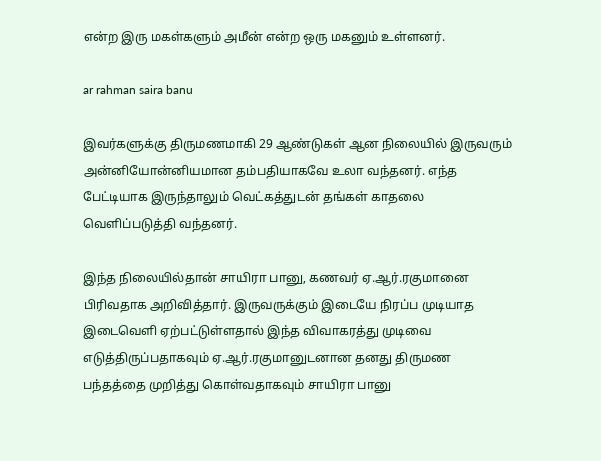என்ற இரு மகள்களும் அமீன் என்ற ஒரு மகனும் உள்ளனர்.

ar rahman saira banu

இவர்களுக்கு திருமணமாகி 29 ஆண்டுகள் ஆன நிலையில் இருவரும் அன்னியோன்னியமான தம்பதியாகவே உலா வந்தனர். எந்த பேட்டியாக இருந்தாலும் வெட்கத்துடன் தங்கள் காதலை வெளிப்படுத்தி வந்தனர்.

இந்த நிலையில்தான் சாயிரா பானு, கணவர் ஏ.ஆர்.ரகுமானை பிரிவதாக அறிவித்தார். இருவருக்கும் இடையே நிரப்ப முடியாத இடைவெளி ஏற்பட்டுள்ளதால் இந்த விவாகரத்து முடிவை எடுத்திருப்பதாகவும் ஏ.ஆர்.ரகுமானுடனான தனது திருமண பந்தத்தை முறித்து கொள்வதாகவும் சாயிரா பானு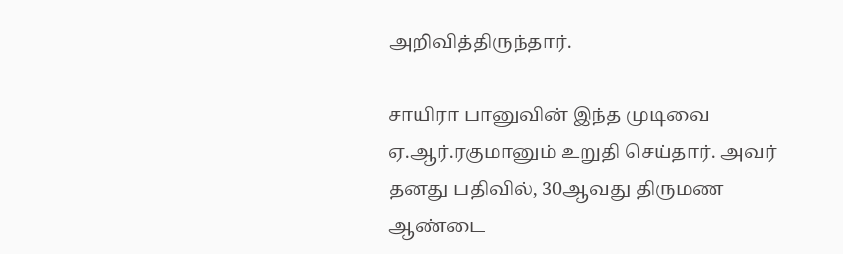அறிவித்திருந்தார்.

சாயிரா பானுவின் இந்த முடிவை ஏ.ஆர்.ரகுமானும் உறுதி செய்தார். அவர் தனது பதிவில், 30ஆவது திருமண ஆண்டை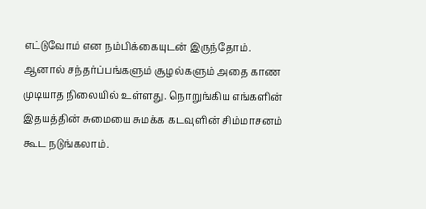எட்டுவோம் என நம்பிக்கையுடன் இருந்தோம். ஆனால் சந்தர்ப்பங்களும் சூழல்களும் அதை காண முடியாத நிலையில் உள்ளது. நொறுங்கிய எங்களின் இதயத்தின் சுமையை சுமக்க கடவுளின் சிம்மாசனம் கூட நடுங்கலாம்.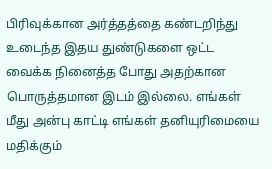பிரிவுக்கான அர்த்தத்தை கண்டறிந்து உடைந்த இதய துண்டுகளை ஒட்ட வைக்க நினைத்த போது அதற்கான பொருத்தமான இடம் இல்லை. எங்கள் மீது அன்பு காட்டி எங்கள் தனியுரிமையை மதிக்கும்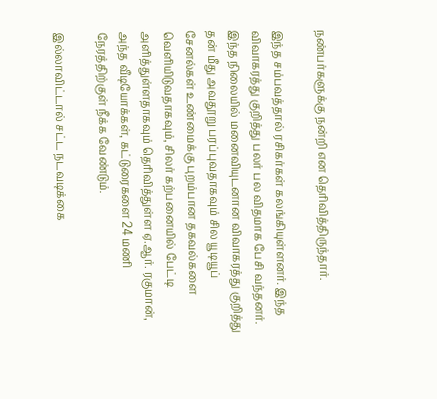நண்பர்களுக்கு நன்றி என தெரிவித்திருந்தார்.

இந்த சம்பவத்தால் ரசிகர்கள் கலங்கியுள்ளனர். இந்த விவாகரத்து குறித்து பலர் பல விதமாக பேசி வந்தனர். இந்த நிலையில் மனைவியுடனான விவாகரத்து குறித்து தன் மீது அவதூறு பரப்புவதாகவும் சில யூடியூப் சேனல்கள் உண்மைக்கு புறம்பான தகவல்களை வெளியிடுவதாகவும், சிலர் கற்பனையில் பேட்டி அளித்துள்ளதாகவும் தெரிவித்துள்ள ஏ.ஆர். ரகுமான், அந்த வீடியோக்கள், கட்டுரைகளை 24 மணி நேரத்திற்குள் நீக்க வேண்டும்.

இல்லாவிட்டால் சட்ட நடவடிக்கை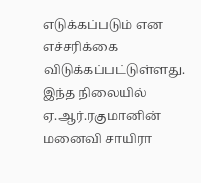எடுக்கப்படும் என எச்சரிக்கை விடுக்கப்பட்டுள்ளது. இந்த நிலையில் ஏ.ஆர்.ரகுமானின் மனைவி சாயிரா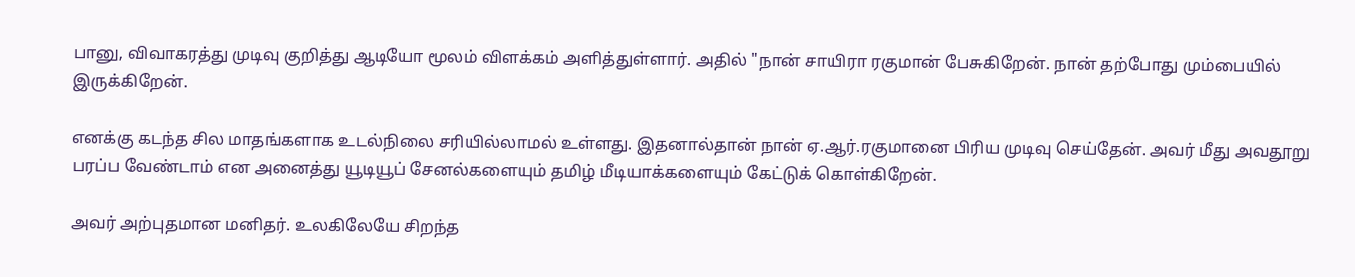பானு, விவாகரத்து முடிவு குறித்து ஆடியோ மூலம் விளக்கம் அளித்துள்ளார். அதில் "நான் சாயிரா ரகுமான் பேசுகிறேன். நான் தற்போது மும்பையில் இருக்கிறேன்.

எனக்கு கடந்த சில மாதங்களாக உடல்நிலை சரியில்லாமல் உள்ளது. இதனால்தான் நான் ஏ.ஆர்.ரகுமானை பிரிய முடிவு செய்தேன். அவர் மீது அவதூறு பரப்ப வேண்டாம் என அனைத்து யூடியூப் சேனல்களையும் தமிழ் மீடியாக்களையும் கேட்டுக் கொள்கிறேன்.

அவர் அற்புதமான மனிதர். உலகிலேயே சிறந்த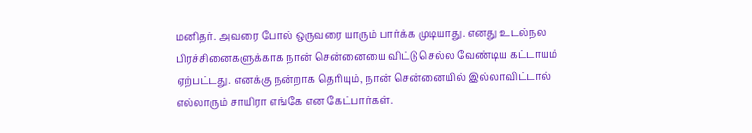மனிதர். அவரை போல் ஒருவரை யாரும் பார்க்க முடியாது. எனது உடல்நல பிரச்சினைகளுக்காக நான் சென்னையை விட்டு செல்ல வேண்டிய கட்டாயம் ஏற்பட்டது. எனக்கு நன்றாக தெரியும், நான் சென்னையில் இல்லாவிட்டால் எல்லாரும் சாயிரா எங்கே என கேட்பார்கள்.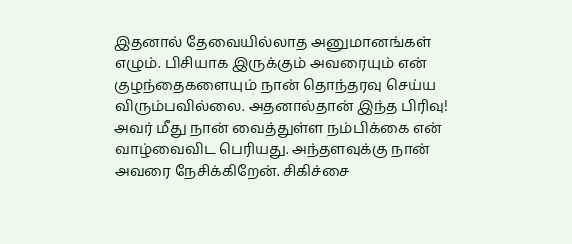இதனால் தேவையில்லாத அனுமானங்கள் எழும். பிசியாக இருக்கும் அவரையும் என் குழந்தைகளையும் நான் தொந்தரவு செய்ய விரும்பவில்லை. அதனால்தான் இந்த பிரிவு! அவர் மீது நான் வைத்துள்ள நம்பிக்கை என் வாழ்வைவிட பெரியது. அந்தளவுக்கு நான் அவரை நேசிக்கிறேன். சிகிச்சை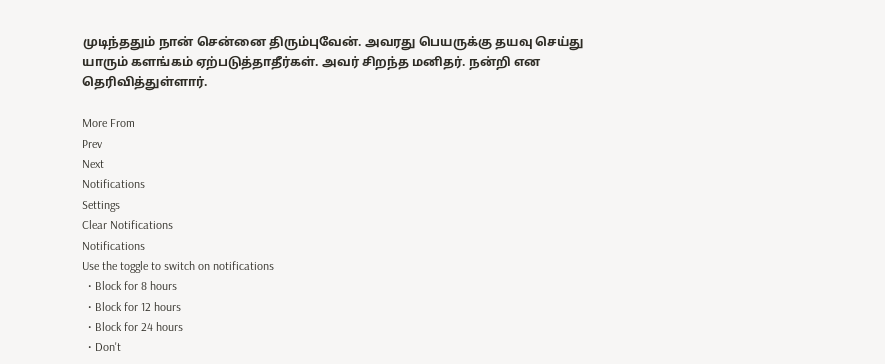முடிந்ததும் நான் சென்னை திரும்புவேன். அவரது பெயருக்கு தயவு செய்து யாரும் களங்கம் ஏற்படுத்தாதீர்கள். அவர் சிறந்த மனிதர். நன்றி என தெரிவித்துள்ளார்.

More From
Prev
Next
Notifications
Settings
Clear Notifications
Notifications
Use the toggle to switch on notifications
  • Block for 8 hours
  • Block for 12 hours
  • Block for 24 hours
  • Don't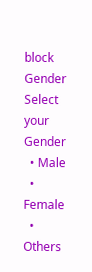block
Gender
Select your Gender
  • Male
  • Female
  • Others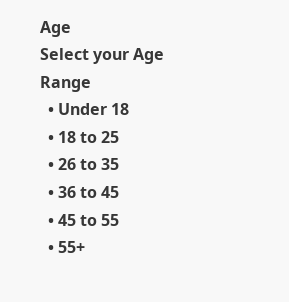Age
Select your Age Range
  • Under 18
  • 18 to 25
  • 26 to 35
  • 36 to 45
  • 45 to 55
  • 55+